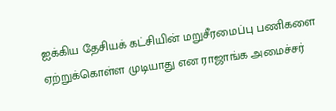ஐக்கிய தேசியக் கட்சியின் மறுசீரமைப்பு பணிகளை ஏற்றுக்கொள்ள முடியாது என ராஜாங்க அமைச்சர்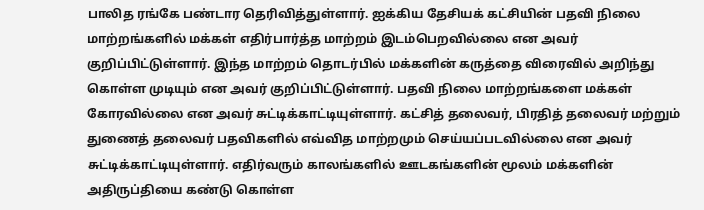பாலித ரங்கே பண்டார தெரிவித்துள்ளார். ஐக்கிய தேசியக் கட்சியின் பதவி நிலை மாற்றங்களில் மக்கள் எதிர்பார்த்த மாற்றம் இடம்பெறவில்லை என அவர் குறிப்பிட்டுள்ளார். இந்த மாற்றம் தொடர்பில் மக்களின் கருத்தை விரைவில் அறிந்து கொள்ள முடியும் என அவர் குறிப்பிட்டுள்ளார். பதவி நிலை மாற்றங்களை மக்கள் கோரவில்லை என அவர் சுட்டிக்காட்டியுள்ளார். கட்சித் தலைவர், பிரதித் தலைவர் மற்றும் துணைத் தலைவர் பதவிகளில் எவ்வித மாற்றமும் செய்யப்படவில்லை என அவர் சுட்டிக்காட்டியுள்ளார். எதிர்வரும் காலங்களில் ஊடகங்களின் மூலம் மக்களின் அதிருப்தியை கண்டு கொள்ள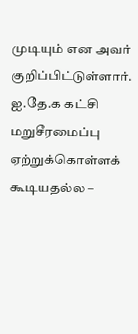முடியும் என அவர் குறிப்பிட்டுள்ளார்.
ஐ.தே.க கட்சி மறுசீரமைப்பு ஏற்றுக்கொள்ளக் கூடியதல்ல –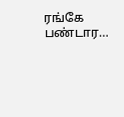ரங்கே பண்டார…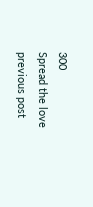300
Spread the love
previous post